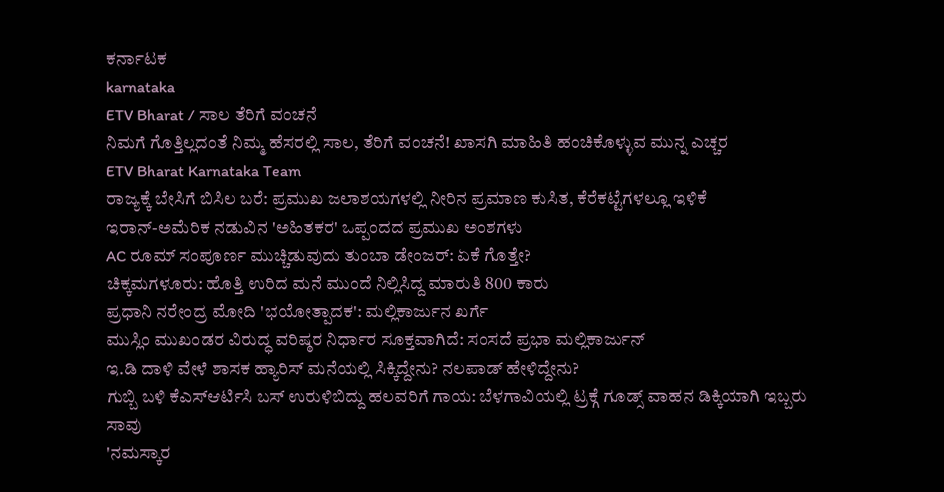ಕರ್ನಾಟಕ
karnataka
ETV Bharat / ಸಾಲ ತೆರಿಗೆ ವಂಚನೆ
ನಿಮಗೆ ಗೊತ್ತಿಲ್ಲದಂತೆ ನಿಮ್ಮ ಹೆಸರಲ್ಲಿ ಸಾಲ, ತೆರಿಗೆ ವಂಚನೆ! ಖಾಸಗಿ ಮಾಹಿತಿ ಹಂಚಿಕೊಳ್ಳುವ ಮುನ್ನ ಎಚ್ಚರ
ETV Bharat Karnataka Team
ರಾಜ್ಯಕ್ಕೆ ಬೇಸಿಗೆ ಬಿಸಿಲ ಬರೆ: ಪ್ರಮುಖ ಜಲಾಶಯಗಳಲ್ಲಿ ನೀರಿನ ಪ್ರಮಾಣ ಕುಸಿತ, ಕೆರೆಕಟ್ಟೆಗಳಲ್ಲೂ ಇಳಿಕೆ
ಇರಾನ್-ಅಮೆರಿಕ ನಡುವಿನ 'ಅಹಿತಕರ' ಒಪ್ಪಂದದ ಪ್ರಮುಖ ಅಂಶಗಳು
AC ರೂಮ್ ಸಂಪೂರ್ಣ ಮುಚ್ಚಿಡುವುದು ತುಂಬಾ ಡೇಂಜರ್: ಏಕೆ ಗೊತ್ತೇ?
ಚಿಕ್ಕಮಗಳೂರು: ಹೊತ್ತಿ ಉರಿದ ಮನೆ ಮುಂದೆ ನಿಲ್ಲಿಸಿದ್ದ ಮಾರುತಿ 800 ಕಾರು
ಪ್ರಧಾನಿ ನರೇಂದ್ರ ಮೋದಿ 'ಭಯೋತ್ಪಾದಕ': ಮಲ್ಲಿಕಾರ್ಜುನ ಖರ್ಗೆ
ಮುಸ್ಲಿಂ ಮುಖಂಡರ ವಿರುದ್ಧ ವರಿಷ್ಠರ ನಿರ್ಧಾರ ಸೂಕ್ತವಾಗಿದೆ: ಸಂಸದೆ ಪ್ರಭಾ ಮಲ್ಲಿಕಾರ್ಜುನ್
ಇ.ಡಿ ದಾಳಿ ವೇಳೆ ಶಾಸಕ ಹ್ಯಾರಿಸ್ ಮನೆಯಲ್ಲಿ ಸಿಕ್ಕಿದ್ದೇನು? ನಲಪಾಡ್ ಹೇಳಿದ್ದೇನು?
ಗುಬ್ಬಿ ಬಳಿ ಕೆಎಸ್ಆರ್ಟಿಸಿ ಬಸ್ ಉರುಳಿಬಿದ್ದು ಹಲವರಿಗೆ ಗಾಯ: ಬೆಳಗಾವಿಯಲ್ಲಿ ಟ್ರಕ್ಗೆ ಗೂಡ್ಸ್ ವಾಹನ ಡಿಕ್ಕಿಯಾಗಿ ಇಬ್ಬರು ಸಾವು
'ನಮಸ್ಕಾರ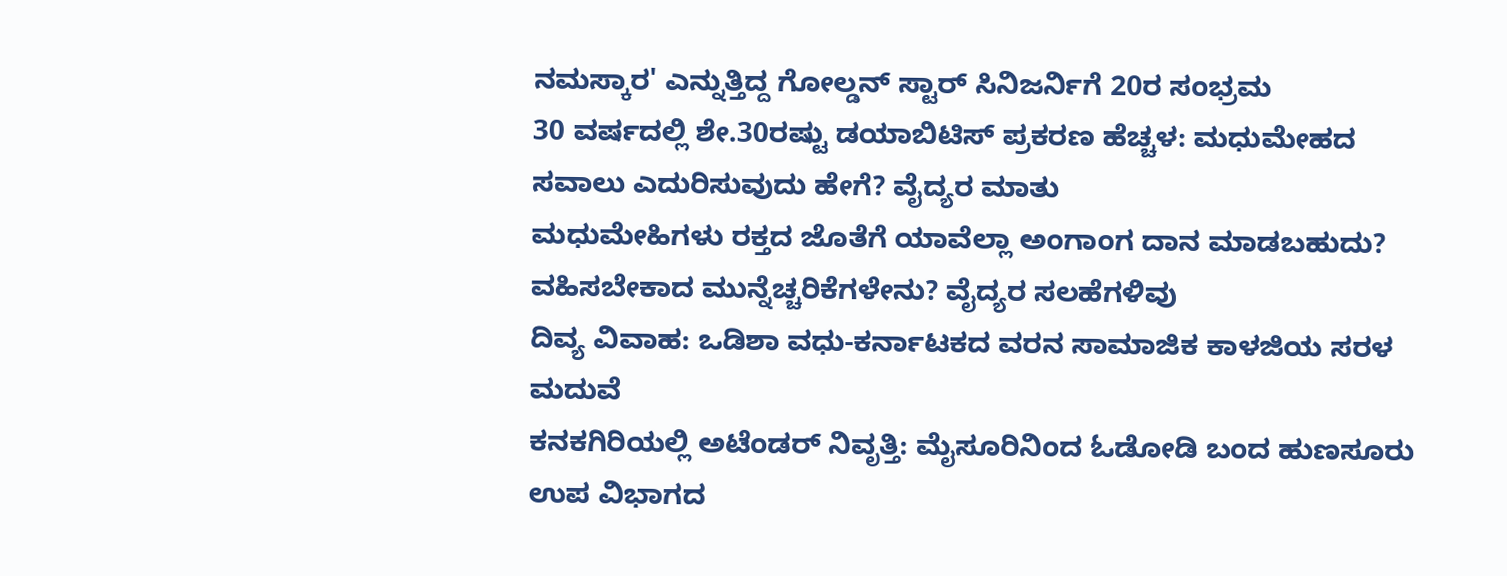ನಮಸ್ಕಾರ' ಎನ್ನುತ್ತಿದ್ದ ಗೋಲ್ಡನ್ ಸ್ಟಾರ್ ಸಿನಿಜರ್ನಿಗೆ 20ರ ಸಂಭ್ರಮ
30 ವರ್ಷದಲ್ಲಿ ಶೇ.30ರಷ್ಟು ಡಯಾಬಿಟಿಸ್ ಪ್ರಕರಣ ಹೆಚ್ಚಳ: ಮಧುಮೇಹದ ಸವಾಲು ಎದುರಿಸುವುದು ಹೇಗೆ? ವೈದ್ಯರ ಮಾತು
ಮಧುಮೇಹಿಗಳು ರಕ್ತದ ಜೊತೆಗೆ ಯಾವೆಲ್ಲಾ ಅಂಗಾಂಗ ದಾನ ಮಾಡಬಹುದು? ವಹಿಸಬೇಕಾದ ಮುನ್ನೆಚ್ಚರಿಕೆಗಳೇನು? ವೈದ್ಯರ ಸಲಹೆಗಳಿವು
ದಿವ್ಯ ವಿವಾಹ: ಒಡಿಶಾ ವಧು-ಕರ್ನಾಟಕದ ವರನ ಸಾಮಾಜಿಕ ಕಾಳಜಿಯ ಸರಳ ಮದುವೆ
ಕನಕಗಿರಿಯಲ್ಲಿ ಅಟೆಂಡರ್ ನಿವೃತ್ತಿ: ಮೈಸೂರಿನಿಂದ ಓಡೋಡಿ ಬಂದ ಹುಣಸೂರು ಉಪ ವಿಭಾಗದ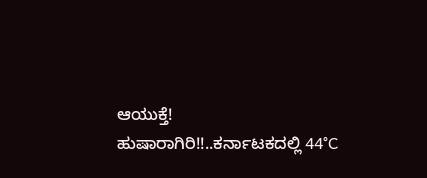ಆಯುಕ್ತೆ!
ಹುಷಾರಾಗಿರಿ!!..ಕರ್ನಾಟಕದಲ್ಲಿ 44°C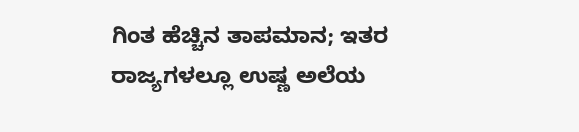ಗಿಂತ ಹೆಚ್ಚಿನ ತಾಪಮಾನ; ಇತರ ರಾಜ್ಯಗಳಲ್ಲೂ ಉಷ್ಣ ಅಲೆಯ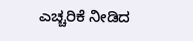ಎಚ್ಚರಿಕೆ ನೀಡಿದ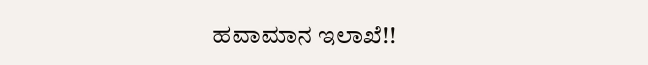ಹವಾಮಾನ ಇಲಾಖೆ!!